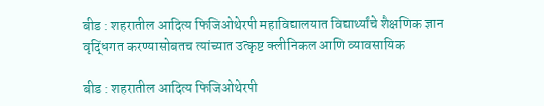बीड : शहरातील आदित्य फिजिओथेरपी महाविद्यालयात विद्यार्थ्यांचे शैक्षणिक ज्ञान वृद्धिंगत करण्यासोबतच त्यांच्यात उत्कृष्ट क्लीनिकल आणि व्यावसायिक

बीड : शहरातील आदित्य फिजिओथेरपी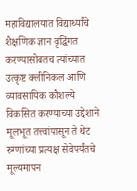महाविद्यालयात विद्यार्थ्यांचे शैक्षणिक ज्ञान वृद्धिंगत करण्यासोबतच त्यांच्यात उत्कृष्ट क्लीनिकल आणि व्यावसायिक कौशल्ये विकसित करण्याच्या उद्देशाने मूलभूत तत्त्वांपासून ते थेट रुग्णांच्या प्रत्यक्ष सेवेपर्यंतचे मूल्यमापन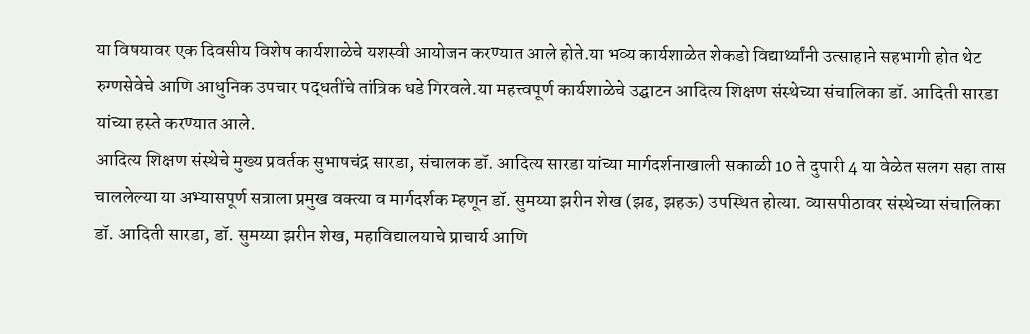या विषयावर एक दिवसीय विशेष कार्यशाळेचे यशस्वी आयोजन करण्यात आले होते.या भव्य कार्यशाळेत शेकडो विद्यार्थ्यांनी उत्साहाने सहभागी होत थेट रुग्णसेवेचे आणि आधुनिक उपचार पद्धतींचे तांत्रिक धडे गिरवले.या महत्त्वपूर्ण कार्यशाळेचे उद्घाटन आदित्य शिक्षण संस्थेच्या संचालिका डॉ. आदिती सारडा यांच्या हस्ते करण्यात आले.
आदित्य शिक्षण संस्थेचे मुख्य प्रवर्तक सुभाषचंद्र सारडा, संचालक डॉ. आदित्य सारडा यांच्या मार्गदर्शनाखाली सकाळी 10 ते दुपारी 4 या वेळेत सलग सहा तास चाललेल्या या अभ्यासपूर्ण सत्राला प्रमुख वक्त्या व मार्गदर्शक म्हणून डॉ. सुमय्या झरीन शेख (झढ, झहऊ) उपस्थित होत्या. व्यासपीठावर संस्थेच्या संचालिका डॉ. आदिती सारडा, डॉ. सुमय्या झरीन शेख, महाविद्यालयाचे प्राचार्य आणि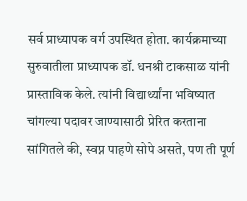सर्व प्राध्यापक वर्ग उपस्थित होता. कार्यक्रमाच्या सुरुवातीला प्राध्यापक डॉ. धनश्री टाकसाळ यांनी प्रास्ताविक केले. त्यांनी विद्यार्थ्यांना भविष्यात चांगल्या पदावर जाण्यासाठी प्रेरित करताना सांगितले की, स्वप्न पाहणे सोपे असते, पण ती पूर्ण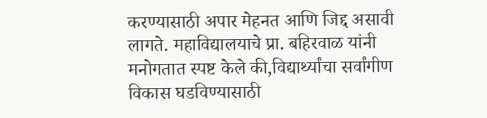करण्यासाठी अपार मेहनत आणि जिद्द असावी लागते. महाविद्यालयाचे प्रा. बहिरवाळ यांनी मनोगतात स्पष्ट केले की,विद्यार्थ्यांचा सर्वांगीण विकास घडविण्यासाठी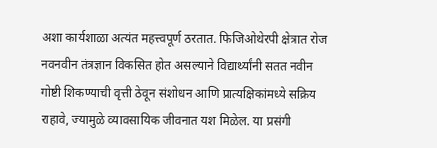अशा कार्यशाळा अत्यंत महत्त्वपूर्ण ठरतात. फिजिओथेरपी क्षेत्रात रोज नवनवीन तंत्रज्ञान विकसित होत असल्याने विद्यार्थ्यांनी सतत नवीन गोष्टी शिकण्याची वृत्ती ठेवून संशोधन आणि प्रात्यक्षिकांमध्ये सक्रिय राहावे, ज्यामुळे व्यावसायिक जीवनात यश मिळेल. या प्रसंगी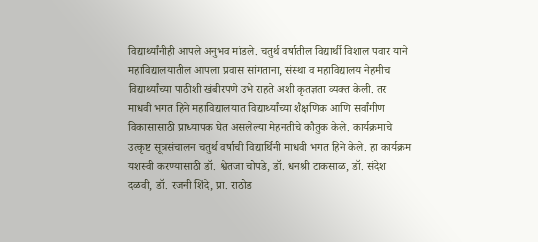विद्यार्थ्यांनीही आपले अनुभव मांडले. चतुर्थ वर्षातील विद्यार्थी विशाल पवार याने महाविद्यालयातील आपला प्रवास सांगताना, संस्था व महाविद्यालय नेहमीच विद्यार्थ्यांच्या पाठीशी खंबीरपणे उभे राहते अशी कृतज्ञता व्यक्त केली. तर माधवी भगत हिने महाविद्यालयात विद्यार्थ्यांच्या शैक्षणिक आणि सर्वांगीण विकासासाठी प्राध्यापक घेत असलेल्या मेहनतीचे कौतुक केले. कार्यक्रमाचे उत्कृष्ट सूत्रसंचालन चतुर्थ वर्षाची विद्यार्थिनी माधवी भगत हिने केले. हा कार्यक्रम यशस्वी करण्यासाठी डॉ. श्वेतजा चोपडे, डॉ. धनश्री टाकसाळ, डॉ. संदेश दळवी, डॉ. रजनी शिंदे, प्रा. राठोड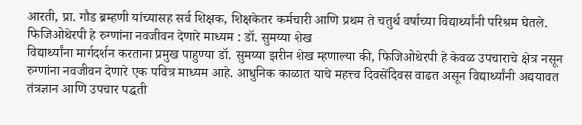आरती, प्रा. गौड ब्रम्हणी यांच्यासह सर्व शिक्षक, शिक्षकेतर कर्मचारी आणि प्रथम ते चतुर्थ वर्षाच्या विद्यार्थ्यांनी परिश्रम घेतले.
फिजिओथेरपी हे रुग्णांना नवजीवन देणारे माध्यम : डॉ. सुमय्या शेख
विद्यार्थ्यांना मार्गदर्शन करताना प्रमुख पाहुण्या डॉ. सुमय्या झरीन शेख म्हणाल्या की, फिजिओथेरपी हे केवळ उपचाराचे क्षेत्र नसून रुग्णांना नवजीवन देणारे एक पवित्र माध्यम आहे. आधुनिक काळात याचे महत्त्व दिवसेंदिवस वाढत असून विद्यार्थ्यांनी अद्ययावत तंत्रज्ञान आणि उपचार पद्धती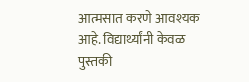आत्मसात करणे आवश्यक आहे. विद्यार्थ्यांनी केवळ पुस्तकी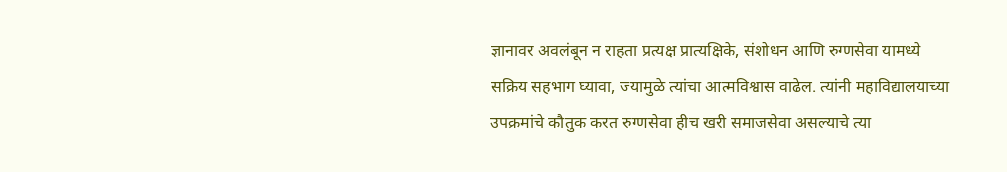ज्ञानावर अवलंबून न राहता प्रत्यक्ष प्रात्यक्षिके, संशोधन आणि रुग्णसेवा यामध्ये सक्रिय सहभाग घ्यावा, ज्यामुळे त्यांचा आत्मविश्वास वाढेल. त्यांनी महाविद्यालयाच्या उपक्रमांचे कौतुक करत रुग्णसेवा हीच खरी समाजसेवा असल्याचे त्या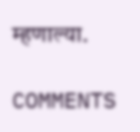म्हणाल्या.

COMMENTS